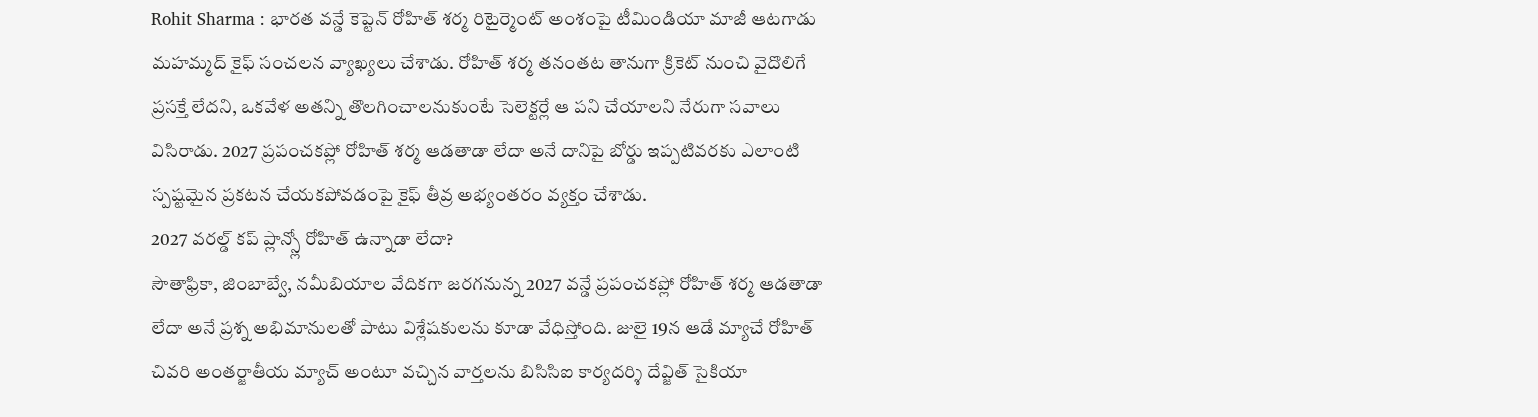Rohit Sharma : భారత వన్డే కెప్టెన్ రోహిత్ శర్మ రిటైర్మెంట్ అంశంపై టీమిండియా మాజీ ఆటగాడు మహమ్మద్ కైఫ్ సంచలన వ్యాఖ్యలు చేశాడు. రోహిత్ శర్మ తనంతట తానుగా క్రికెట్ నుంచి వైదొలిగే ప్రసక్తే లేదని, ఒకవేళ అతన్ని తొలగించాలనుకుంటే సెలెక్టర్లే ఆ పని చేయాలని నేరుగా సవాలు విసిరాడు. 2027 ప్రపంచకప్లో రోహిత్ శర్మ ఆడతాడా లేదా అనే దానిపై బోర్డు ఇప్పటివరకు ఎలాంటి స్పష్టమైన ప్రకటన చేయకపోవడంపై కైఫ్ తీవ్ర అభ్యంతరం వ్యక్తం చేశాడు.
2027 వరల్డ్ కప్ ప్లాన్స్లో రోహిత్ ఉన్నాడా లేదా?
సౌతాఫ్రికా, జింబాబ్వే, నమీబియాల వేదికగా జరగనున్న 2027 వన్డే ప్రపంచకప్లో రోహిత్ శర్మ ఆడతాడా లేదా అనే ప్రశ్న అభిమానులతో పాటు విశ్లేషకులను కూడా వేధిస్తోంది. జులై 19న ఆడే మ్యాచే రోహిత్ చివరి అంతర్జాతీయ మ్యాచ్ అంటూ వచ్చిన వార్తలను బిసిసిఐ కార్యదర్శి దేవ్జిత్ సైకియా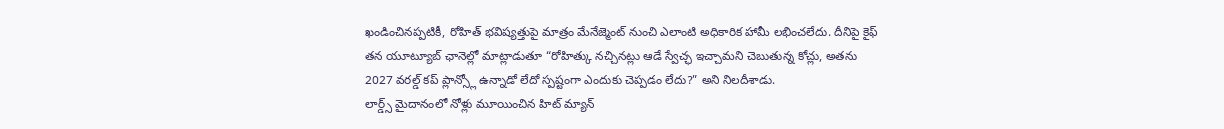ఖండించినప్పటికీ, రోహిత్ భవిష్యత్తుపై మాత్రం మేనేజ్మెంట్ నుంచి ఎలాంటి అధికారిక హామీ లభించలేదు. దీనిపై కైఫ్ తన యూట్యూబ్ ఛానెల్లో మాట్లాడుతూ “రోహిత్కు నచ్చినట్లు ఆడే స్వేచ్ఛ ఇచ్చామని చెబుతున్న కోచ్లు, అతను 2027 వరల్డ్ కప్ ప్లాన్స్లో ఉన్నాడో లేదో స్పష్టంగా ఎందుకు చెప్పడం లేదు?” అని నిలదీశాడు.
లార్డ్స్ మైదానంలో నోళ్లు మూయించిన హిట్ మ్యాన్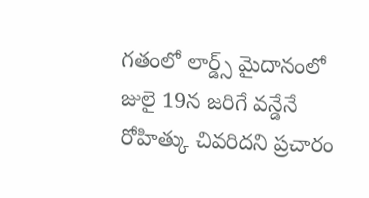గతంలో లార్డ్స్ మైదానంలో జులై 19న జరిగే వన్డేనే రోహిత్కు చివరిదని ప్రచారం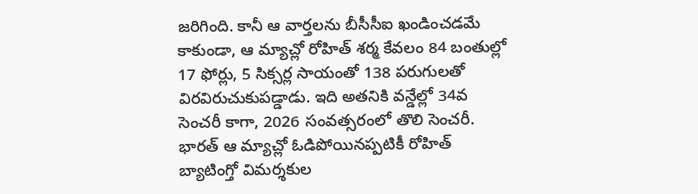జరిగింది. కానీ ఆ వార్తలను బీసీసీఐ ఖండించడమే కాకుండా, ఆ మ్యాచ్లో రోహిత్ శర్మ కేవలం 84 బంతుల్లో 17 ఫోర్లు, 5 సిక్సర్ల సాయంతో 138 పరుగులతో విరవిరుచుకుపడ్డాడు. ఇది అతనికి వన్డేల్లో 34వ సెంచరీ కాగా, 2026 సంవత్సరంలో తొలి సెంచరీ. భారత్ ఆ మ్యాచ్లో ఓడిపోయినప్పటికీ రోహిత్ బ్యాటింగ్తో విమర్శకుల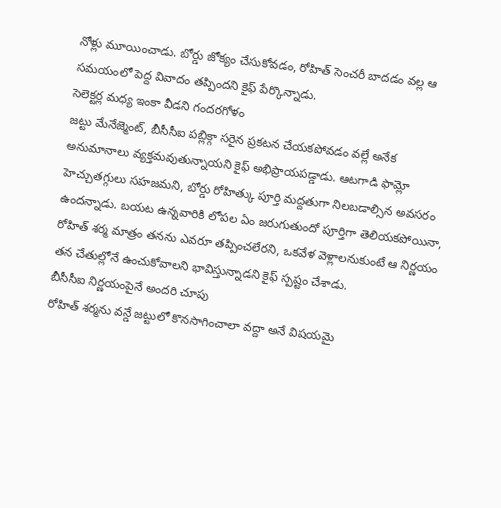నోళ్లు మూయించాడు. బోర్డు జోక్యం చేసుకోవడం, రోహిత్ సెంచరీ బాదడం వల్ల ఆ సమయంలో పెద్ద వివాదం తప్పిందని కైఫ్ పేర్కొన్నాడు.
సెలెక్టర్ల మధ్య ఇంకా వీడని గందరగోళం
జట్టు మేనేజ్మెంట్, బీసీసీఐ పబ్లిక్గా సరైన ప్రకటన చేయకపోవడం వల్లే అనేక అనుమానాలు వ్యక్తమవుతున్నాయని కైఫ్ అభిప్రాయపడ్డాడు. ఆటగాడి ఫామ్లో హెచ్చుతగ్గులు సహజమని, బోర్డు రోహిత్కు పూర్తి మద్దతుగా నిలబడాల్సిన అవసరం ఉందన్నాడు. బయట ఉన్నవారికి లోపల ఏం జరుగుతుందో పూర్తిగా తెలియకపోయినా, రోహిత్ శర్మ మాత్రం తనను ఎవరూ తప్పించలేరని, ఒకవేళ వెళ్లాలనుకుంటే ఆ నిర్ణయం తన చేతుల్లోనే ఉంచుకోవాలని భావిస్తున్నాడని కైఫ్ స్పష్టం చేశాడు.
బీసీసీఐ నిర్ణయంపైనే అందరి చూపు
రోహిత్ శర్మను వన్డే జట్టులో కొనసాగించాలా వద్దా అనే విషయమై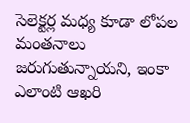సెలెక్టర్ల మధ్య కూడా లోపల మంతనాలు జరుగుతున్నాయని, ఇంకా ఎలాంటి ఆఖరి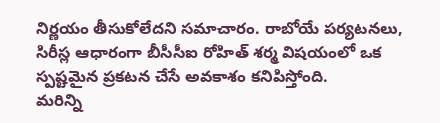నిర్ణయం తీసుకోలేదని సమాచారం. రాబోయే పర్యటనలు, సిరీస్ల ఆధారంగా బీసీసీఐ రోహిత్ శర్మ విషయంలో ఒక స్పష్టమైన ప్రకటన చేసే అవకాశం కనిపిస్తోంది.
మరిన్ని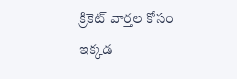క్రికెట్ వార్తల కోసం ఇక్కడ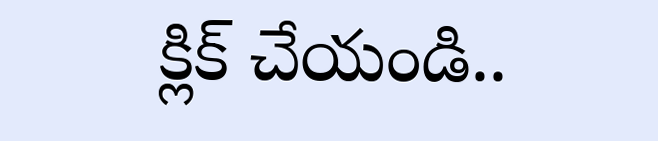క్లిక్ చేయండి..